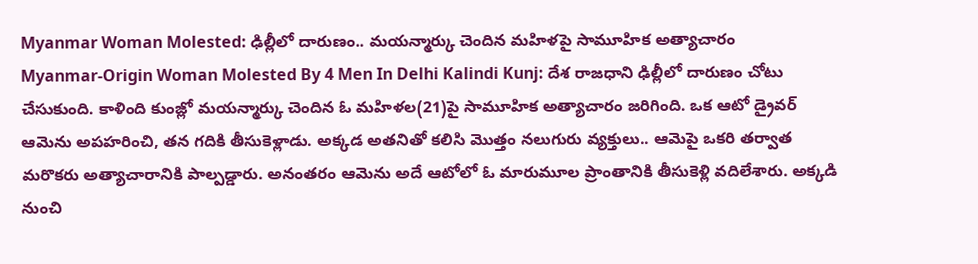Myanmar Woman Molested: ఢిల్లీలో దారుణం.. మయన్మార్కు చెందిన మహిళపై సామూహిక అత్యాచారం
Myanmar-Origin Woman Molested By 4 Men In Delhi Kalindi Kunj: దేశ రాజధాని ఢిల్లీలో దారుణం చోటు చేసుకుంది. కాళింది కుంజ్లో మయన్మార్కు చెందిన ఓ మహిళల(21)పై సామూహిక అత్యాచారం జరిగింది. ఒక ఆటో డ్రైవర్ ఆమెను అపహరించి, తన గదికి తీసుకెళ్లాడు. అక్కడ అతనితో కలిసి మొత్తం నలుగురు వ్యక్తులు.. ఆమెపై ఒకరి తర్వాత మరొకరు అత్యాచారానికి పాల్పడ్డారు. అనంతరం ఆమెను అదే ఆటోలో ఓ మారుమూల ప్రాంతానికి తీసుకెళ్లి వదిలేశారు. అక్కడి నుంచి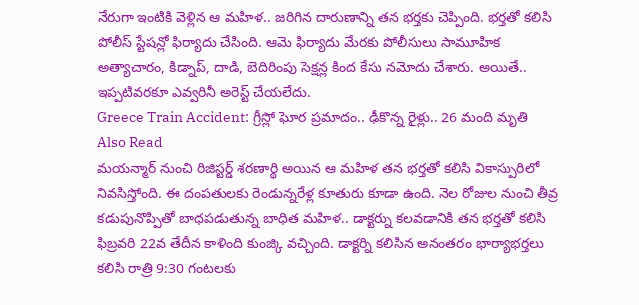నేరుగా ఇంటికి వెళ్లిన ఆ మహిళ.. జరిగిన దారుణాన్ని తన భర్తకు చెప్పింది. భర్తతో కలిసి పోలీస్ స్టేషన్లో ఫిర్యాదు చేసింది. ఆమె ఫిర్యాదు మేరకు పోలీసులు సామూహిక అత్యాచారం, కిడ్నాప్, దాడి, బెదిరింపు సెక్షన్ల కింద కేసు నమోదు చేశారు. అయితే.. ఇప్పటివరకూ ఎవ్వరినీ అరెస్ట్ చేయలేదు.
Greece Train Accident: గ్రీస్లో ఘోర ప్రమాదం.. ఢీకొన్న రైళ్లు.. 26 మంది మృతి
Also Read
మయన్మార్ నుంచి రిజిస్టర్డ్ శరణార్థి అయిన ఆ మహిళ తన భర్తతో కలిసి వికాస్పురిలో నివసిస్తోంది. ఈ దంపతులకు రెండున్నరేళ్ల కూతురు కూడా ఉంది. నెల రోజుల నుంచి తీవ్ర కడుపునొప్పితో బాధపడుతున్న బాధిత మహిళ.. డాక్టర్ను కలవడానికి తన భర్తతో కలిసి ఫిబ్రవరి 22వ తేదీన కాళింది కుంజ్కి వచ్చింది. డాక్టర్ని కలిసిన అనంతరం భార్యాభర్తలు కలిసి రాత్రి 9:30 గంటలకు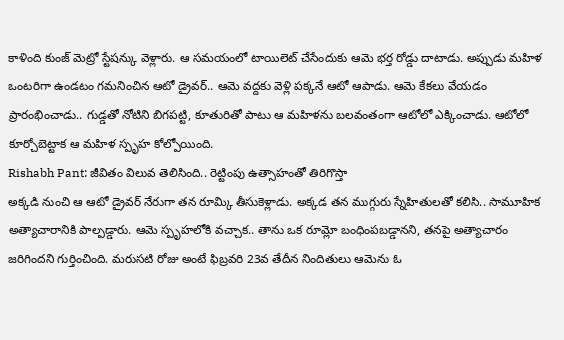కాళింది కుంజ్ మెట్రో స్టేషన్కు వెళ్లారు. ఆ సమయంలో టాయిలెట్ చేసేందుకు ఆమె భర్త రోడ్డు దాటాడు. అప్పుడు మహిళ ఒంటరిగా ఉండటం గమనించిన ఆటో డ్రైవర్.. ఆమె వద్దకు వెళ్లి పక్కనే ఆటో ఆపాడు. ఆమె కేకలు వేయడం ప్రారంభించాడు.. గుడ్డతో నోటిని బిగపట్టి, కూతురితో పాటు ఆ మహిళను బలవంతంగా ఆటోలో ఎక్కించాడు. ఆటోలో కూర్చోబెట్టాక ఆ మహిళ స్పృహ కోల్పోయింది.
Rishabh Pant: జీవితం విలువ తెలిసింది.. రెట్టింపు ఉత్సాహంతో తిరిగొస్తా
అక్కడి నుంచి ఆ ఆటో డ్రైవర్ నేరుగా తన రూమ్కి తీసుకెళ్లాడు. అక్కడ తన ముగ్గురు స్నేహితులతో కలిసి.. సామూహిక అత్యాచారానికి పాల్పడ్డారు. ఆమె స్పృహలోకి వచ్చాక.. తాను ఒక రూమ్లో బంధింపబడ్డానని, తనపై అత్యాచారం జరిగిందని గుర్తించింది. మరుసటి రోజు అంటే ఫిబ్రవరి 23వ తేదీన నిందితులు ఆమెను ఓ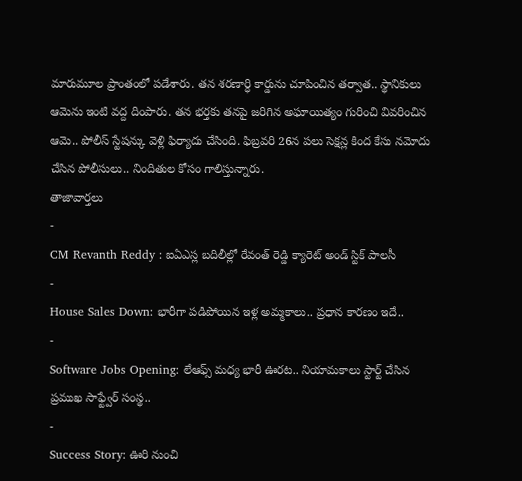మారుమూల ప్రాంతంలో పడేశారు. తన శరణార్ధి కార్డును చూపించిన తర్వాత.. స్థానికులు ఆమెను ఇంటి వద్ద దింపారు. తన భర్తకు తనపై జరిగిన అఘాయిత్యం గురించి వివరించిన ఆమె.. పోలీస్ స్టేషన్కు వెళ్లి ఫిర్యాదు చేసింది. ఫిబ్రవరి 26న పలు సెక్షన్ల కింద కేసు నమోదు చేసిన పోలీసులు.. నిందితుల కోసం గాలిస్తున్నారు.
తాజావార్తలు
-
CM Revanth Reddy : ఐఏఎస్ల బదిలీల్లో రేవంత్ రెడ్డి క్యారెట్ అండ్ స్టిక్ పాలసీ
-
House Sales Down: భారీగా పడిపోయిన ఇళ్ల అమ్మకాలు.. ప్రధాన కారణం ఇదే..
-
Software Jobs Opening: లేఆఫ్స్ మధ్య భారీ ఊరట.. నియామకాలు స్టార్ట్ చేసిన ప్రముఖ సాఫ్ట్వేర్ సంస్థ..
-
Success Story: ఊరి నుంచి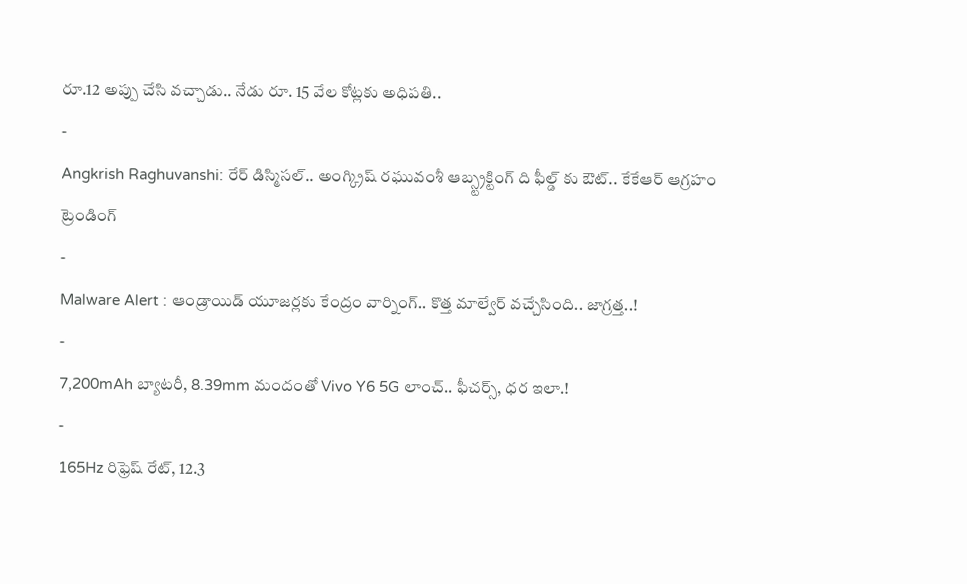రూ.12 అప్పు చేసి వచ్చాడు.. నేడు రూ. 15 వేల కోట్లకు అధిపతి..
-
Angkrish Raghuvanshi: రేర్ డిస్మిసల్.. అంగ్క్రిష్ రఘువంశీ ఆబ్స్ట్రక్టింగ్ ది ఫీల్డ్ కు ఔట్.. కేకేఆర్ ఆగ్రహం
ట్రెండింగ్
-
Malware Alert : ఆండ్రాయిడ్ యూజర్లకు కేంద్రం వార్నింగ్.. కొత్త మాల్వేర్ వచ్చేసింది.. జాగ్రత్త..!
-
7,200mAh బ్యాటరీ, 8.39mm మందంతో Vivo Y6 5G లాంచ్.. ఫీచర్స్, ధర ఇలా.!
-
165Hz రిఫ్రెష్ రేట్, 12.3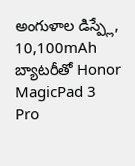అంగుళాల డిస్ప్లే, 10,100mAh బ్యాటరీతో Honor MagicPad 3 Pro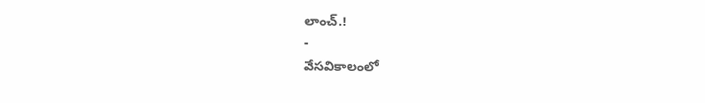లాంచ్.!
-
వేసవికాలంలో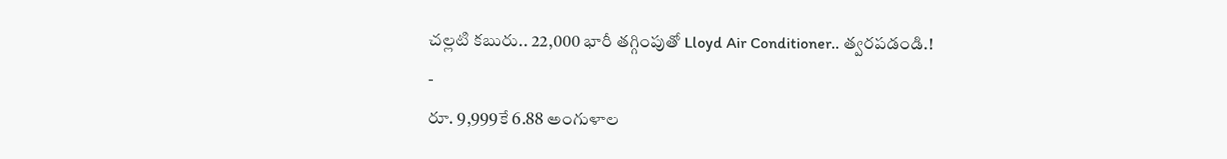చల్లటి కబురు.. 22,000 భారీ తగ్గింపుతో Lloyd Air Conditioner.. త్వరపడండి.!
-
రూ. 9,999కే 6.88 అంగుళాల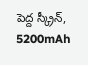పెద్ద స్క్రీన్, 5200mAh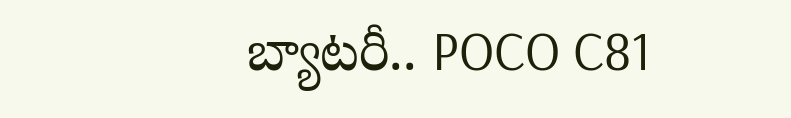బ్యాటరీ.. POCO C81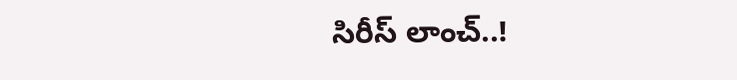సిరీస్ లాంచ్..!